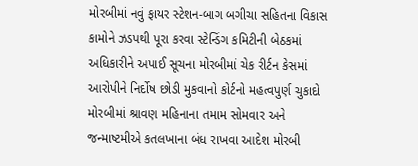મોરબીમાં નવું ફાયર સ્ટેશન-બાગ બગીચા સહિતના વિકાસ કામોને ઝડપથી પૂરા કરવા સ્ટેન્ડિંગ કમિટીની બેઠકમાં અધિકારીને અપાઈ સૂચના મોરબીમાં ચેક રીર્ટન કેસમાં આરોપીને નિર્દોષ છોડી મુકવાનો કોર્ટનો મહત્વપુર્ણ ચુકાદો મોરબીમાં શ્રાવણ મહિનાના તમામ સોમવાર અને જન્માષ્ટમીએ કતલખાના બંધ રાખવા આદેશ મોરબી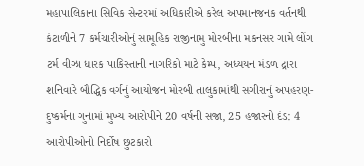મહાપાલિકાના સિવિક સેન્ટરમાં અધિકારીએ કરેલ અપમાનજનક વર્તનથી કંટાળીને 7 કર્મચારીઓનું સામૂહિક રાજીનામુ મોરબીના મકનસર ગામે લોંગ ટર્મ વીઝા ધારક પાકિસ્તાની નાગરિકો માટે કેમ્પ, અધ્યયન મંડળ દ્રારા શનિવારે બૌદ્ધિક વર્ગનું આયોજન મોરબી તાલુકામાંથી સગીરાનું અપહરણ-દુષ્કર્મના ગુનામાં મુખ્ય આરોપીને 20 વર્ષની સજા, 25 હજારનો દંડ: 4 આરોપીઓનો નિર્દોષ છુટકારો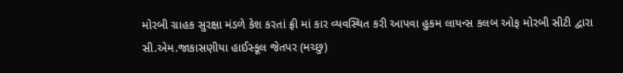મોરબી ગ્રાહક સુરક્ષા મંડળે કેશ કરતાં ફ્રી માં કાર વ્યવસ્થિત કરી આપવા હુકમ લાયન્સ કલબ ઓફ મોરબી સીટી દ્વારા સી.એમ.જાકાસણીયા હાઈસ્કૂલ જેતપર (મચ્છુ)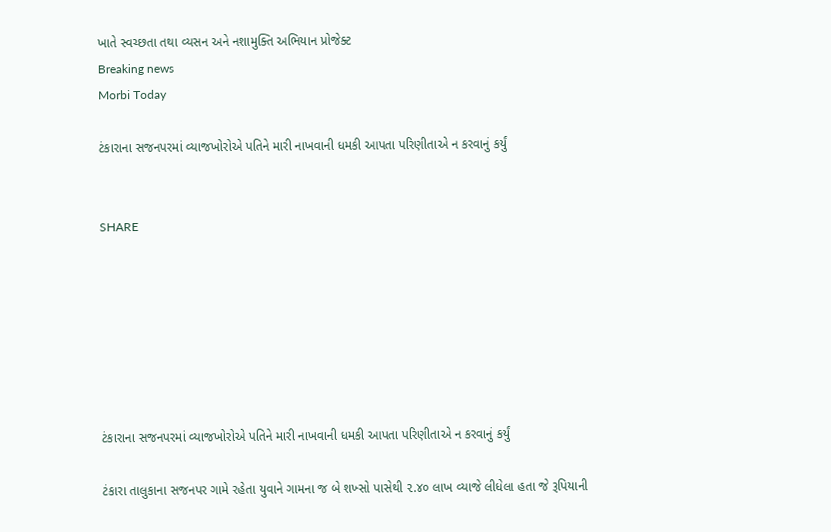ખાતે સ્વચ્છતા તથા વ્યસન અને નશામુક્તિ અભિયાન પ્રોજેક્ટ
Breaking news
Morbi Today

ટંકારાના સજનપરમાં વ્યાજખોરોએ પતિને મારી નાખવાની ધમકી આપતા પરિણીતાએ ન કરવાનું કર્યું


SHARE







ટંકારાના સજનપરમાં વ્યાજખોરોએ પતિને મારી નાખવાની ધમકી આપતા પરિણીતાએ ન કરવાનું કર્યું

ટંકારા તાલુકાના સજનપર ગામે રહેતા યુવાને ગામના જ બે શખ્સો પાસેથી ૨.૪૦ લાખ વ્યાજે લીધેલા હતા જે રૂપિયાની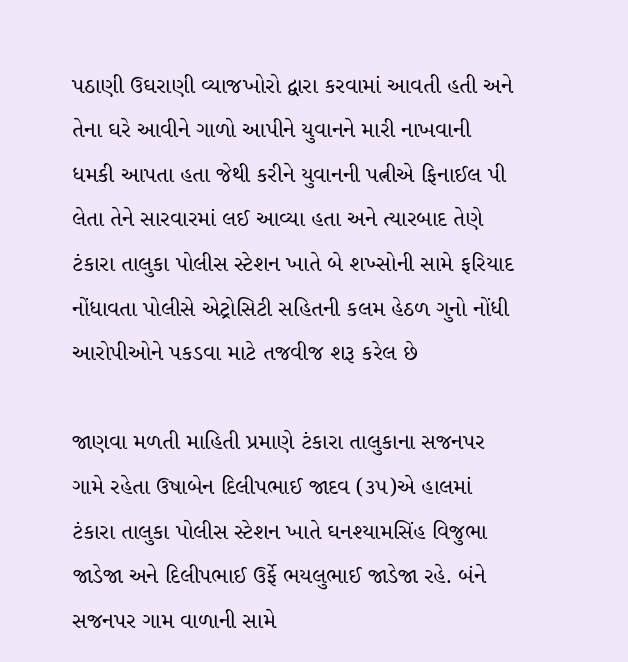પઠાણી ઉઘરાણી વ્યાજખોરો દ્વારા કરવામાં આવતી હતી અને તેના ઘરે આવીને ગાળો આપીને યુવાનને મારી નાખવાની ધમકી આપતા હતા જેથી કરીને યુવાનની પત્નીએ ફિનાઈલ પી લેતા તેને સારવારમાં લઈ આવ્યા હતા અને ત્યારબાદ તેણે ટંકારા તાલુકા પોલીસ સ્ટેશન ખાતે બે શખ્સોની સામે ફરિયાદ નોંધાવતા પોલીસે એટ્રોસિટી સહિતની કલમ હેઠળ ગુનો નોંધી આરોપીઓને પકડવા માટે તજવીજ શરૂ કરેલ છે

જાણવા મળતી માહિતી પ્રમાણે ટંકારા તાલુકાના સજનપર ગામે રહેતા ઉષાબેન દિલીપભાઈ જાદવ (૩૫)એ હાલમાં ટંકારા તાલુકા પોલીસ સ્ટેશન ખાતે ઘનશ્યામસિંહ વિજુભા જાડેજા અને દિલીપભાઈ ઉર્ફે ભયલુભાઈ જાડેજા રહે. બંને સજનપર ગામ વાળાની સામે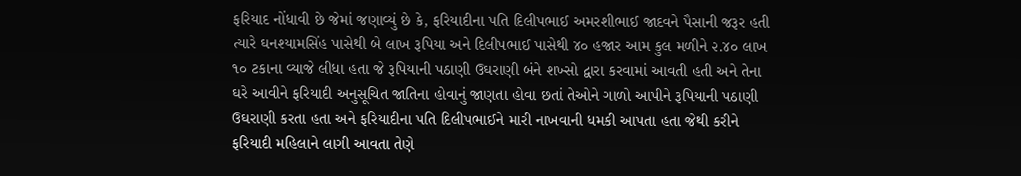ફરિયાદ નોંધાવી છે જેમાં જણાવ્યું છે કે, ફરિયાદીના પતિ દિલીપભાઈ અમરશીભાઈ જાદવને પૈસાની જરૂર હતી ત્યારે ઘનશ્યામસિંહ પાસેથી બે લાખ રૂપિયા અને દિલીપભાઈ પાસેથી ૪૦ હજાર આમ કુલ મળીને ૨.૪૦ લાખ ૧૦ ટકાના વ્યાજે લીધા હતા જે રૂપિયાની પઠાણી ઉઘરાણી બંને શખ્સો દ્વારા કરવામાં આવતી હતી અને તેના ઘરે આવીને ફરિયાદી અનુસૂચિત જાતિના હોવાનું જાણતા હોવા છતાં તેઓને ગાળો આપીને રૂપિયાની પઠાણી ઉઘરાણી કરતા હતા અને ફરિયાદીના પતિ દિલીપભાઈને મારી નાખવાની ધમકી આપતા હતા જેથી કરીને ફરિયાદી મહિલાને લાગી આવતા તેણે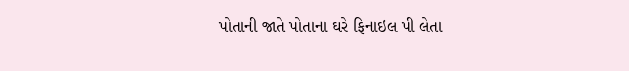પોતાની જાતે પોતાના ઘરે ફિનાઇલ પી લેતા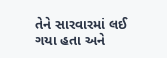તેને સારવારમાં લઈ ગયા હતા અને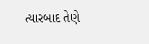ત્યારબાદ તેણે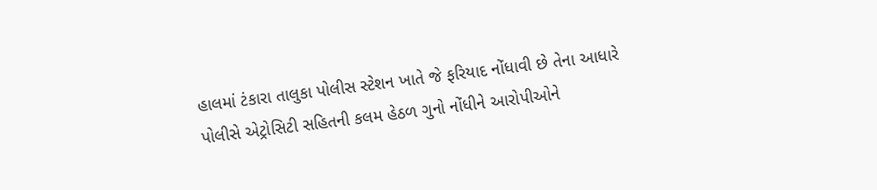હાલમાં ટંકારા તાલુકા પોલીસ સ્ટેશન ખાતે જે ફરિયાદ નોંધાવી છે તેના આધારે પોલીસે એટ્રોસિટી સહિતની કલમ હેઠળ ગુનો નોંધીને આરોપીઓને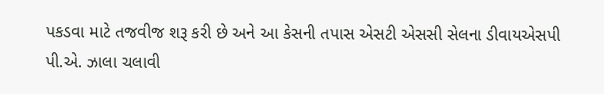પકડવા માટે તજવીજ શરૂ કરી છે અને આ કેસની તપાસ એસટી એસસી સેલના ડીવાયએસપી પી.એ. ઝાલા ચલાવી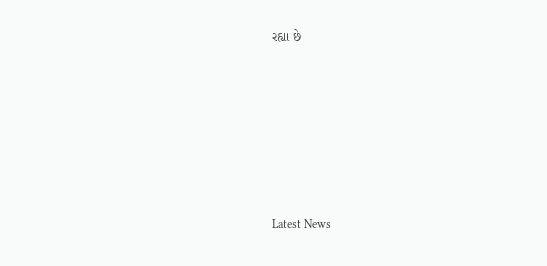રહ્યા છે






Latest News